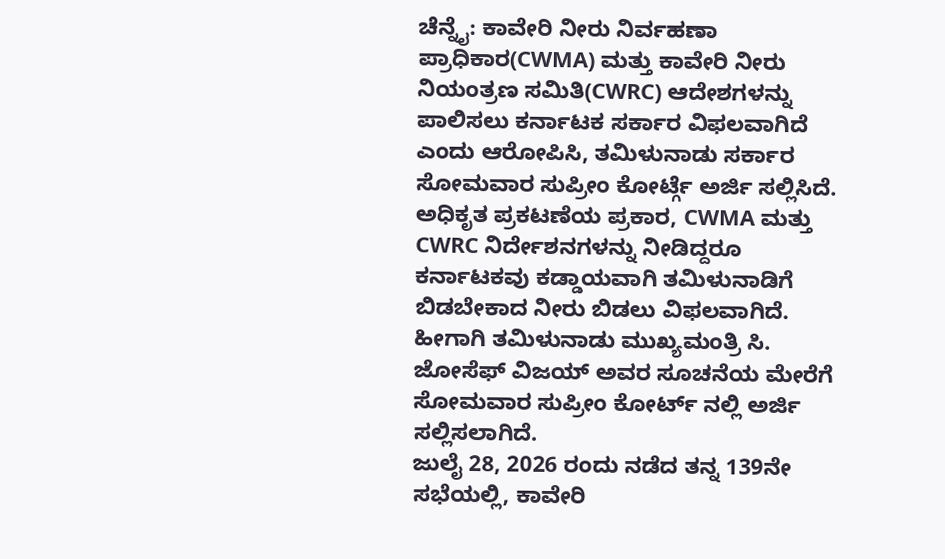ಚೆನ್ನೈ: ಕಾವೇರಿ ನೀರು ನಿರ್ವಹಣಾ ಪ್ರಾಧಿಕಾರ(CWMA) ಮತ್ತು ಕಾವೇರಿ ನೀರು ನಿಯಂತ್ರಣ ಸಮಿತಿ(CWRC) ಆದೇಶಗಳನ್ನು ಪಾಲಿಸಲು ಕರ್ನಾಟಕ ಸರ್ಕಾರ ವಿಫಲವಾಗಿದೆ ಎಂದು ಆರೋಪಿಸಿ, ತಮಿಳುನಾಡು ಸರ್ಕಾರ ಸೋಮವಾರ ಸುಪ್ರೀಂ ಕೋರ್ಟ್ಗೆ ಅರ್ಜಿ ಸಲ್ಲಿಸಿದೆ.
ಅಧಿಕೃತ ಪ್ರಕಟಣೆಯ ಪ್ರಕಾರ, CWMA ಮತ್ತು CWRC ನಿರ್ದೇಶನಗಳನ್ನು ನೀಡಿದ್ದರೂ ಕರ್ನಾಟಕವು ಕಡ್ಡಾಯವಾಗಿ ತಮಿಳುನಾಡಿಗೆ ಬಿಡಬೇಕಾದ ನೀರು ಬಿಡಲು ವಿಫಲವಾಗಿದೆ. ಹೀಗಾಗಿ ತಮಿಳುನಾಡು ಮುಖ್ಯಮಂತ್ರಿ ಸಿ. ಜೋಸೆಫ್ ವಿಜಯ್ ಅವರ ಸೂಚನೆಯ ಮೇರೆಗೆ ಸೋಮವಾರ ಸುಪ್ರೀಂ ಕೋರ್ಟ್ ನಲ್ಲಿ ಅರ್ಜಿ ಸಲ್ಲಿಸಲಾಗಿದೆ.
ಜುಲೈ 28, 2026 ರಂದು ನಡೆದ ತನ್ನ 139ನೇ ಸಭೆಯಲ್ಲಿ, ಕಾವೇರಿ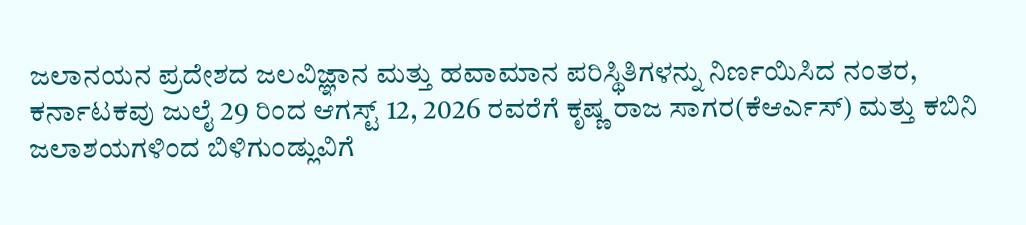ಜಲಾನಯನ ಪ್ರದೇಶದ ಜಲವಿಜ್ಞಾನ ಮತ್ತು ಹವಾಮಾನ ಪರಿಸ್ಥಿತಿಗಳನ್ನು ನಿರ್ಣಯಿಸಿದ ನಂತರ, ಕರ್ನಾಟಕವು ಜುಲೈ 29 ರಿಂದ ಆಗಸ್ಟ್ 12, 2026 ರವರೆಗೆ ಕೃಷ್ಣ ರಾಜ ಸಾಗರ(ಕೆಆರ್ಎಸ್) ಮತ್ತು ಕಬಿನಿ ಜಲಾಶಯಗಳಿಂದ ಬಿಳಿಗುಂಡ್ಲುವಿಗೆ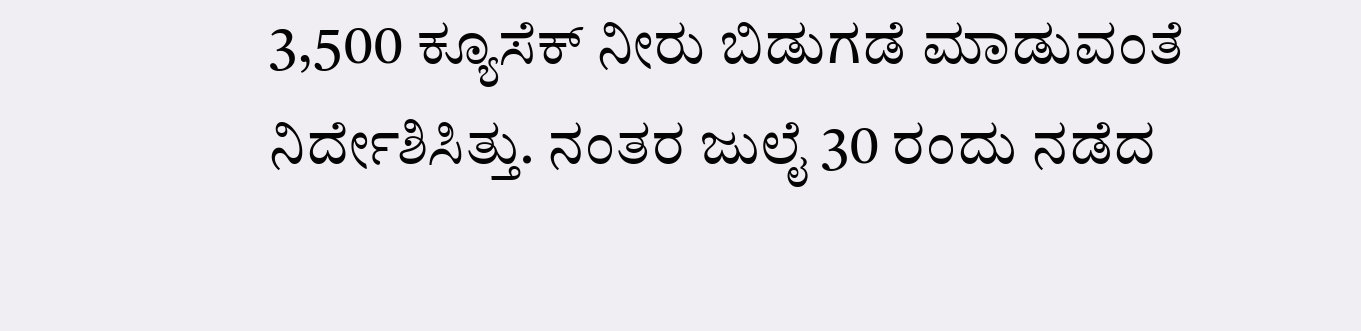3,500 ಕ್ಯೂಸೆಕ್ ನೀರು ಬಿಡುಗಡೆ ಮಾಡುವಂತೆ ನಿರ್ದೇಶಿಸಿತ್ತು. ನಂತರ ಜುಲೈ 30 ರಂದು ನಡೆದ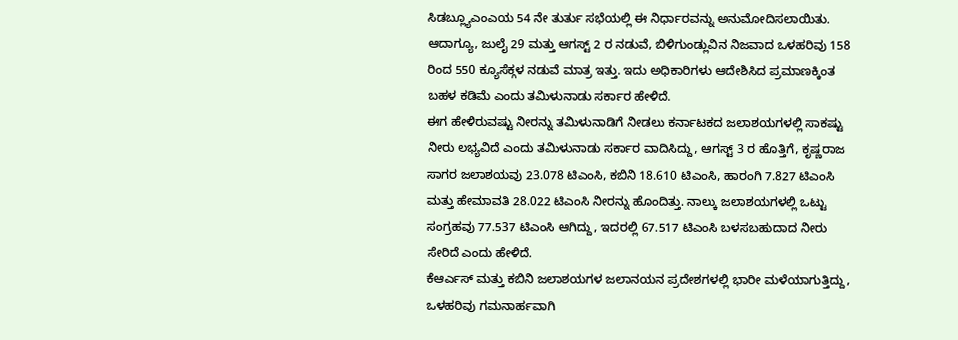ಸಿಡಬ್ಲ್ಯೂಎಂಎಯ 54 ನೇ ತುರ್ತು ಸಭೆಯಲ್ಲಿ ಈ ನಿರ್ಧಾರವನ್ನು ಅನುಮೋದಿಸಲಾಯಿತು.
ಆದಾಗ್ಯೂ, ಜುಲೈ 29 ಮತ್ತು ಆಗಸ್ಟ್ 2 ರ ನಡುವೆ, ಬಿಳಿಗುಂಡ್ಲುವಿನ ನಿಜವಾದ ಒಳಹರಿವು 158 ರಿಂದ 550 ಕ್ಯೂಸೆಕ್ಗಳ ನಡುವೆ ಮಾತ್ರ ಇತ್ತು. ಇದು ಅಧಿಕಾರಿಗಳು ಆದೇಶಿಸಿದ ಪ್ರಮಾಣಕ್ಕಿಂತ ಬಹಳ ಕಡಿಮೆ ಎಂದು ತಮಿಳುನಾಡು ಸರ್ಕಾರ ಹೇಳಿದೆ.
ಈಗ ಹೇಳಿರುವಷ್ಟು ನೀರನ್ನು ತಮಿಳುನಾಡಿಗೆ ನೀಡಲು ಕರ್ನಾಟಕದ ಜಲಾಶಯಗಳಲ್ಲಿ ಸಾಕಷ್ಟು ನೀರು ಲಭ್ಯವಿದೆ ಎಂದು ತಮಿಳುನಾಡು ಸರ್ಕಾರ ವಾದಿಸಿದ್ದು, ಆಗಸ್ಟ್ 3 ರ ಹೊತ್ತಿಗೆ, ಕೃಷ್ಣರಾಜ ಸಾಗರ ಜಲಾಶಯವು 23.078 ಟಿಎಂಸಿ, ಕಬಿನಿ 18.610 ಟಿಎಂಸಿ, ಹಾರಂಗಿ 7.827 ಟಿಎಂಸಿ ಮತ್ತು ಹೇಮಾವತಿ 28.022 ಟಿಎಂಸಿ ನೀರನ್ನು ಹೊಂದಿತ್ತು. ನಾಲ್ಕು ಜಲಾಶಯಗಳಲ್ಲಿ ಒಟ್ಟು ಸಂಗ್ರಹವು 77.537 ಟಿಎಂಸಿ ಆಗಿದ್ದು, ಇದರಲ್ಲಿ 67.517 ಟಿಎಂಸಿ ಬಳಸಬಹುದಾದ ನೀರು ಸೇರಿದೆ ಎಂದು ಹೇಳಿದೆ.
ಕೆಆರ್ಎಸ್ ಮತ್ತು ಕಬಿನಿ ಜಲಾಶಯಗಳ ಜಲಾನಯನ ಪ್ರದೇಶಗಳಲ್ಲಿ ಭಾರೀ ಮಳೆಯಾಗುತ್ತಿದ್ದು, ಒಳಹರಿವು ಗಮನಾರ್ಹವಾಗಿ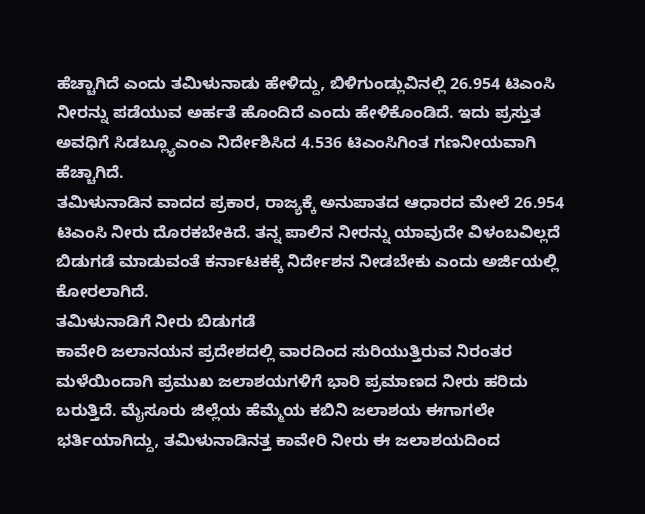ಹೆಚ್ಚಾಗಿದೆ ಎಂದು ತಮಿಳುನಾಡು ಹೇಳಿದ್ದು, ಬಿಳಿಗುಂಡ್ಲುವಿನಲ್ಲಿ 26.954 ಟಿಎಂಸಿ ನೀರನ್ನು ಪಡೆಯುವ ಅರ್ಹತೆ ಹೊಂದಿದೆ ಎಂದು ಹೇಳಿಕೊಂಡಿದೆ. ಇದು ಪ್ರಸ್ತುತ ಅವಧಿಗೆ ಸಿಡಬ್ಲ್ಯೂಎಂಎ ನಿರ್ದೇಶಿಸಿದ 4.536 ಟಿಎಂಸಿಗಿಂತ ಗಣನೀಯವಾಗಿ ಹೆಚ್ಚಾಗಿದೆ.
ತಮಿಳುನಾಡಿನ ವಾದದ ಪ್ರಕಾರ, ರಾಜ್ಯಕ್ಕೆ ಅನುಪಾತದ ಆಧಾರದ ಮೇಲೆ 26.954 ಟಿಎಂಸಿ ನೀರು ದೊರಕಬೇಕಿದೆ. ತನ್ನ ಪಾಲಿನ ನೀರನ್ನು ಯಾವುದೇ ವಿಳಂಬವಿಲ್ಲದೆ ಬಿಡುಗಡೆ ಮಾಡುವಂತೆ ಕರ್ನಾಟಕಕ್ಕೆ ನಿರ್ದೇಶನ ನೀಡಬೇಕು ಎಂದು ಅರ್ಜಿಯಲ್ಲಿ ಕೋರಲಾಗಿದೆ.
ತಮಿಳುನಾಡಿಗೆ ನೀರು ಬಿಡುಗಡೆ
ಕಾವೇರಿ ಜಲಾನಯನ ಪ್ರದೇಶದಲ್ಲಿ ವಾರದಿಂದ ಸುರಿಯುತ್ತಿರುವ ನಿರಂತರ ಮಳೆಯಿಂದಾಗಿ ಪ್ರಮುಖ ಜಲಾಶಯಗಳಿಗೆ ಭಾರಿ ಪ್ರಮಾಣದ ನೀರು ಹರಿದು ಬರುತ್ತಿದೆ. ಮೈಸೂರು ಜಿಲ್ಲೆಯ ಹೆಮ್ಮೆಯ ಕಬಿನಿ ಜಲಾಶಯ ಈಗಾಗಲೇ ಭರ್ತಿಯಾಗಿದ್ದು, ತಮಿಳುನಾಡಿನತ್ತ ಕಾವೇರಿ ನೀರು ಈ ಜಲಾಶಯದಿಂದ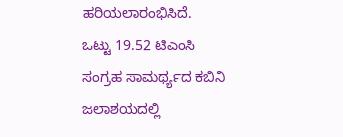ಹರಿಯಲಾರಂಭಿಸಿದೆ.
ಒಟ್ಟು 19.52 ಟಿಎಂಸಿ ಸಂಗ್ರಹ ಸಾಮರ್ಥ್ಯದ ಕಬಿನಿ ಜಲಾಶಯದಲ್ಲಿ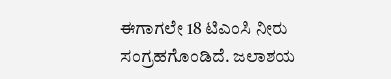ಈಗಾಗಲೇ 18 ಟಿಎಂಸಿ ನೀರು ಸಂಗ್ರಹಗೊಂಡಿದೆ. ಜಲಾಶಯ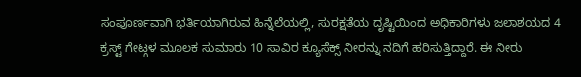ಸಂಪೂರ್ಣವಾಗಿ ಭರ್ತಿಯಾಗಿರುವ ಹಿನ್ನೆಲೆಯಲ್ಲಿ, ಸುರಕ್ಷತೆಯ ದೃಷ್ಟಿಯಿಂದ ಅಧಿಕಾರಿಗಳು ಜಲಾಶಯದ 4 ಕ್ರಸ್ಟ್ ಗೇಟ್ಗಳ ಮೂಲಕ ಸುಮಾರು 10 ಸಾವಿರ ಕ್ಯೂಸೆಕ್ಸ್ ನೀರನ್ನು ನದಿಗೆ ಹರಿಸುತ್ತಿದ್ದಾರೆ. ಈ ನೀರು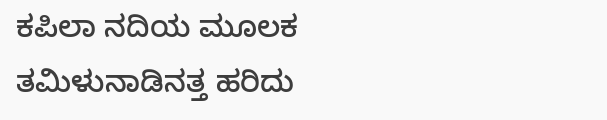ಕಪಿಲಾ ನದಿಯ ಮೂಲಕ ತಮಿಳುನಾಡಿನತ್ತ ಹರಿದು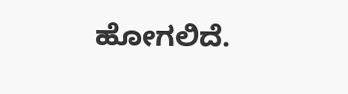ಹೋಗಲಿದೆ.